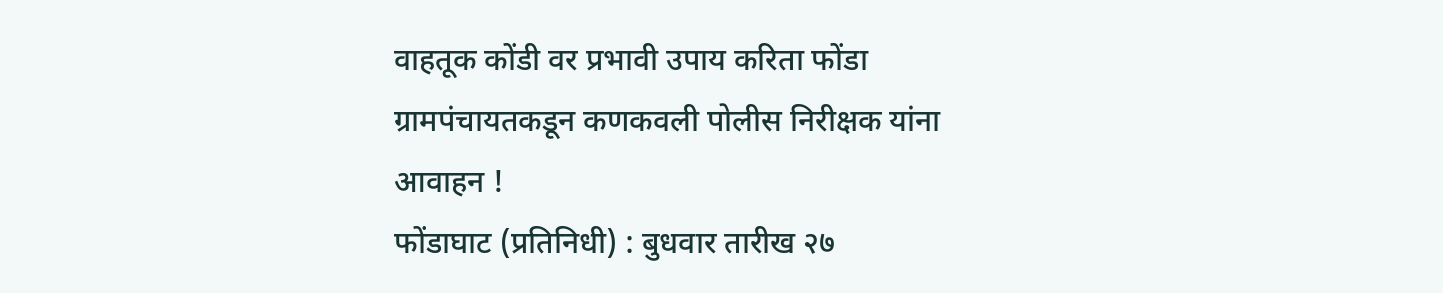वाहतूक कोंडी वर प्रभावी उपाय करिता फोंडा ग्रामपंचायतकडून कणकवली पोलीस निरीक्षक यांना आवाहन !
फोंडाघाट (प्रतिनिधी) : बुधवार तारीख २७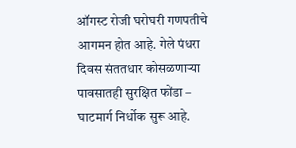ऑगस्ट रोजी घरोघरी गणपतीचे आगमन होत आहे. गेले पंधरा दिवस संततधार कोसळणाऱ्या पावसातही सुरक्षित फोंडा – घाटमार्ग निर्धोक सुरू आहे.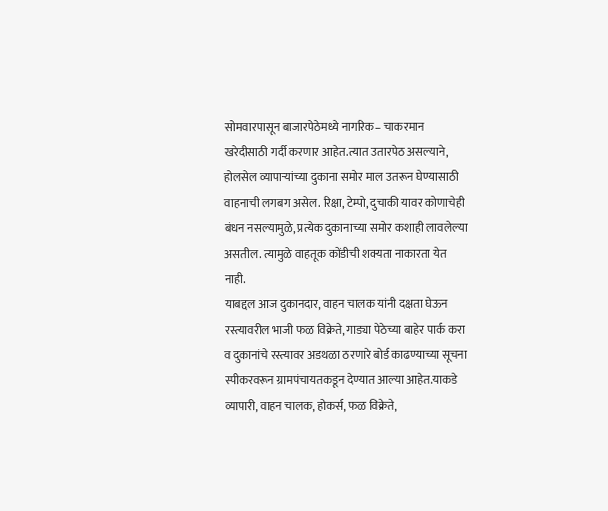सोमवारपासून बाजारपेठेमध्ये नागरिक– चाकरमान खरेदीसाठी गर्दी करणार आहेत.त्यात उतारपेठ असल्याने, होलसेल व्यापाऱ्यांच्या दुकाना समोर माल उतरून घेण्यासाठी वाहनाची लगबग असेल. रिक्षा, टेम्पो, दुचाकी यावर कोणाचेही बंधन नसल्यामुळे, प्रत्येक दुकानाच्या समोर कशाही लावलेल्या असतील. त्यामुळे वाहतूक कोंडीची शक्यता नाकारता येत नाही.
याबद्दल आज दुकानदार, वाहन चालक यांनी दक्षता घेऊन रस्त्यावरील भाजी फळ विक्रेते, गाड्या पेठेच्या बाहेर पार्क करा व दुकानांचे रस्त्यावर अडथळा ठरणारे बोर्ड काढण्याच्या सूचना स्पीकरवरून ग्रामपंचायतकडून देण्यात आल्या आहेत.याकडे व्यापारी, वाहन चालक, होकर्स, फळ विक्रेते,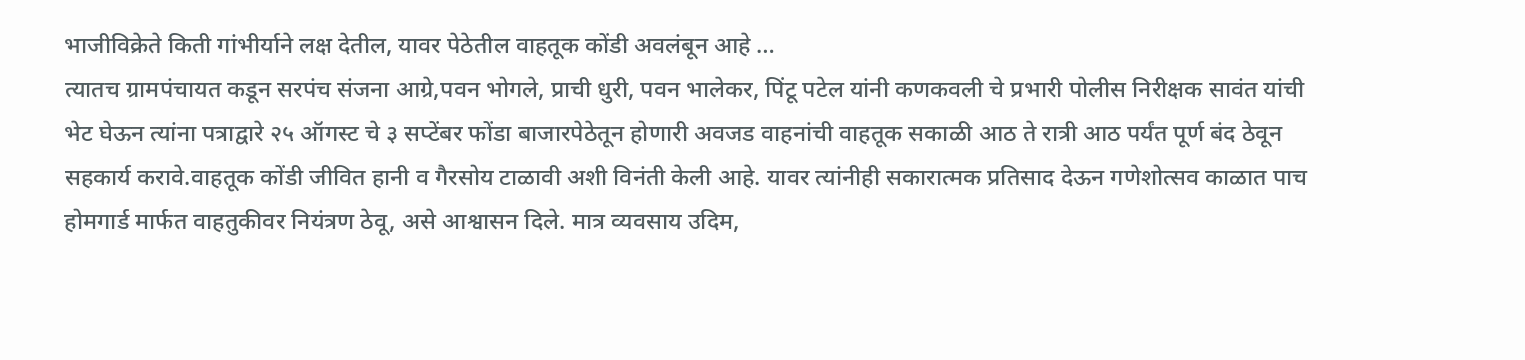भाजीविक्रेते किती गांभीर्याने लक्ष देतील, यावर पेठेतील वाहतूक कोंडी अवलंबून आहे …
त्यातच ग्रामपंचायत कडून सरपंच संजना आग्रे,पवन भोगले, प्राची धुरी, पवन भालेकर, पिंटू पटेल यांनी कणकवली चे प्रभारी पोलीस निरीक्षक सावंत यांची भेट घेऊन त्यांना पत्राद्वारे २५ ऑगस्ट चे ३ सप्टेंबर फोंडा बाजारपेठेतून होणारी अवजड वाहनांची वाहतूक सकाळी आठ ते रात्री आठ पर्यंत पूर्ण बंद ठेवून सहकार्य करावे.वाहतूक कोंडी जीवित हानी व गैरसोय टाळावी अशी विनंती केली आहे. यावर त्यांनीही सकारात्मक प्रतिसाद देऊन गणेशोत्सव काळात पाच होमगार्ड मार्फत वाहतुकीवर नियंत्रण ठेवू, असे आश्वासन दिले. मात्र व्यवसाय उदिम,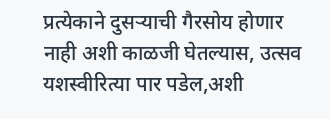प्रत्येकाने दुसऱ्याची गैरसोय होणार नाही अशी काळजी घेतल्यास, उत्सव यशस्वीरित्या पार पडेल,अशी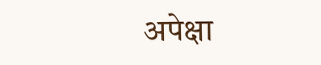अपेक्षा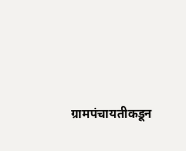ग्रामपंचायतीकडून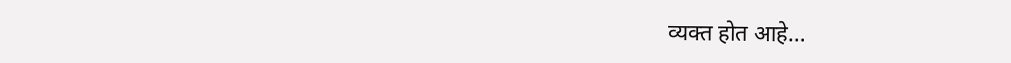व्यक्त होत आहे…